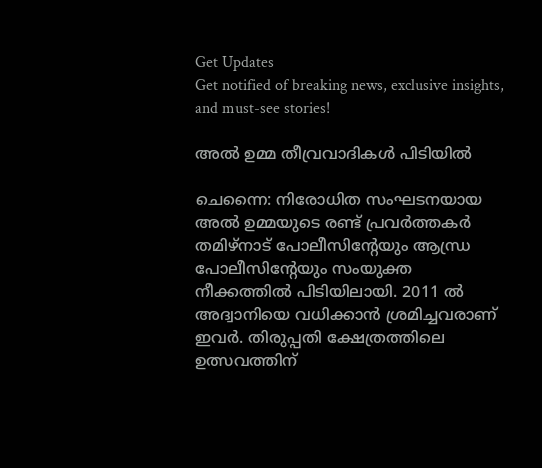Get Updates
Get notified of breaking news, exclusive insights, and must-see stories!

അല്‍ ഉമ്മ തീവ്രവാദികള്‍ പിടിയില്‍

ചെന്നൈ: നിരോധിത സംഘടനയായ അല്‍ ഉമ്മയുടെ രണ്ട് പ്രവര്‍ത്തകര്‍ തമിഴ്‌നാട് പോലീസിന്റേയും ആന്ധ്ര പോലീസിന്റേയും സംയുക്ത നീക്കത്തില്‍ പിടിയിലായി. 2011 ല്‍ അദ്വാനിയെ വധിക്കാന്‍ ശ്രമിച്ചവരാണ് ഇവര്‍. തിരുപ്പതി ക്ഷേത്രത്തിലെ ഉത്സവത്തിന്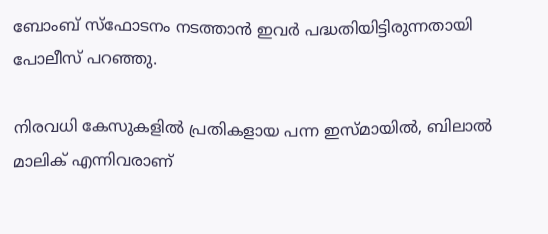ബോംബ് സ്‌ഫോടനം നടത്താന്‍ ഇവര്‍ പദ്ധതിയിട്ടിരുന്നതായി പോലീസ് പറഞ്ഞു.

നിരവധി കേസുകളില്‍ പ്രതികളായ പന്ന ഇസ്മായില്‍, ബിലാല്‍ മാലിക് എന്നിവരാണ്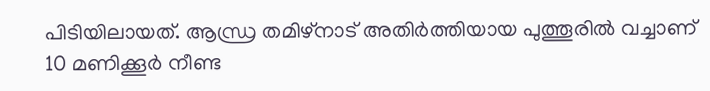പിടിയിലായത്. ആന്ധ്ര തമിഴ്‌നാട് അതിര്‍ത്തിയായ പുത്തൂരില്‍ വച്ചാണ് 10 മണിക്കൂര്‍ നീണ്ട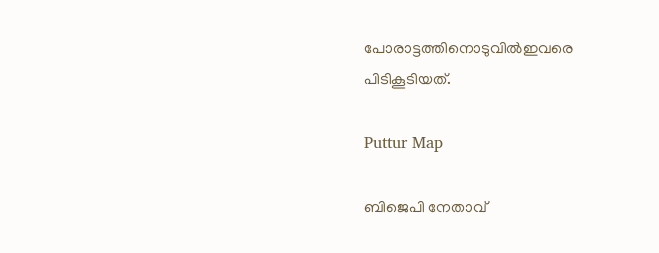പോരാട്ടത്തിനൊടുവില്‍ഇവരെ പിടികൂടിയത്.

Puttur Map

ബിജെപി നേതാവ്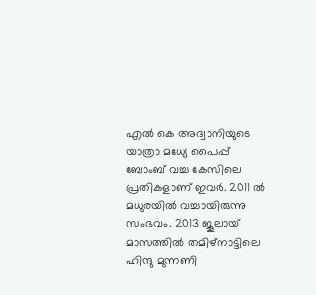എല്‍ കെ അദ്വാനിയുടെ യാത്രാ മധ്യേ പൈപ്പ് ബോംബ് വച്ച കേസിലെ പ്രതികളാണ് ഇവര്‍. 2011 ല്‍ മധുരയില്‍ വച്ചായിരുന്നു സംഭവം. 2013 ജൂലായ് മാസത്തില്‍ തമിഴ്‌നാട്ടിലെ ഹിന്ദു മുന്നണി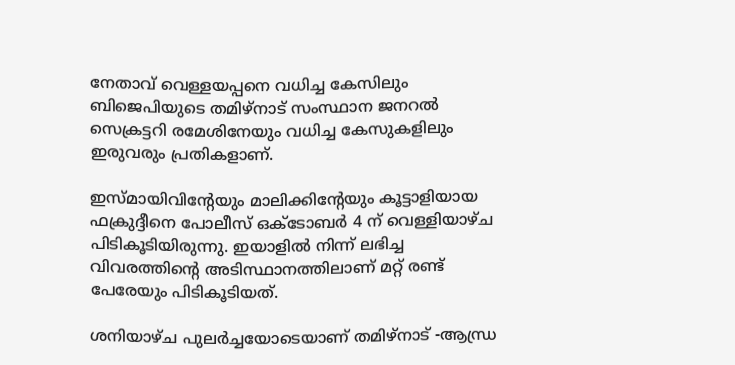നേതാവ് വെള്ളയപ്പനെ വധിച്ച കേസിലും ബിജെപിയുടെ തമിഴ്‌നാട് സംസ്ഥാന ജനറല്‍ സെക്രട്ടറി രമേശിനേയും വധിച്ച കേസുകളിലും ഇരുവരും പ്രതികളാണ്.

ഇസ്മായിവിന്റേയും മാലിക്കിന്റേയും കൂട്ടാളിയായ ഫക്രുദ്ദീനെ പോലീസ് ഒക്ടോബര്‍ 4 ന് വെള്ളിയാഴ്ച പിടികൂടിയിരുന്നു. ഇയാളില്‍ നിന്ന് ലഭിച്ച വിവരത്തിന്റെ അടിസ്ഥാനത്തിലാണ് മറ്റ് രണ്ട് പേരേയും പിടികൂടിയത്.

ശനിയാഴ്ച പുലര്‍ച്ചയോടെയാണ് തമിഴ്‌നാട് -ആന്ധ്ര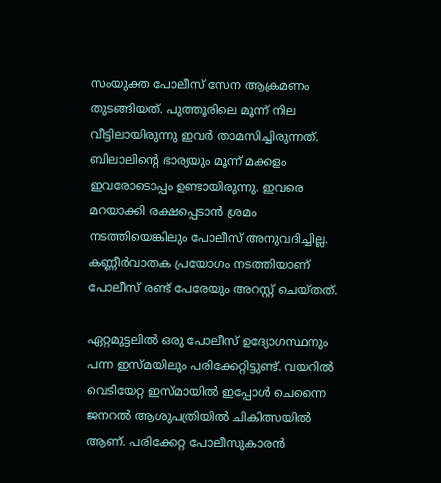സംയുക്ത പോലീസ് സേന ആക്രമണം തുടങ്ങിയത്. പുത്തൂരിലെ മൂന്ന് നില വീട്ടിലായിരുന്നു ഇവര്‍ താമസിച്ചിരുന്നത്. ബിലാലിന്റെ ഭാര്യയും മൂന്ന് മക്കളം ഇവരോടൊപ്പം ഉണ്ടായിരുന്നു. ഇവരെ മറയാക്കി രക്ഷപ്പെടാന്‍ ശ്രമം നടത്തിയെങ്കിലും പോലീസ് അനുവദിച്ചില്ല. കണ്ണീര്‍വാതക പ്രയോഗം നടത്തിയാണ് പോലീസ് രണ്ട് പേരേയും അറസ്റ്റ് ചെയ്തത്.

ഏറ്റമുട്ടലില്‍ ഒരു പോലീസ് ഉദ്യോഗസ്ഥനും പന്ന ഇസ്മയിലും പരിക്കേറ്റിട്ടുണ്ട്. വയറില്‍ വെടിയേറ്റ ഇസ്മായില്‍ ഇപ്പോള്‍ ചെന്നൈ ജനറല്‍ ആശുപത്രിയില്‍ ചികിത്സയില്‍ ആണ്. പരിക്കേറ്റ പോലീസുകാരന്‍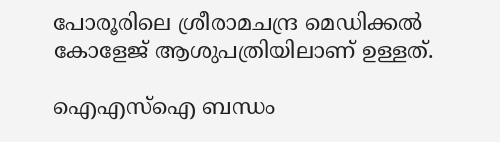പോരൂരിലെ ശ്രീരാമചന്ദ്ര മെഡിക്കല്‍ കോളേജ് ആശുപത്രിയിലാണ് ഉള്ളത്.

ഐഎസ്‌ഐ ബന്ധം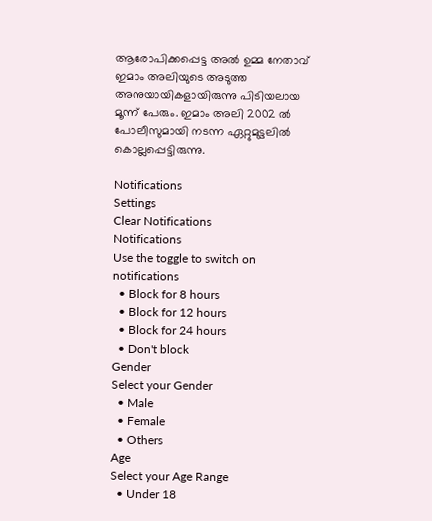ആരോപിക്കപ്പെട്ട അല്‍ ഉമ്മ നേതാവ് ഇമാം അലിയുടെ അടുത്ത അനുയായികളായിരുന്നു പിടിയലായ മൂന്ന് പേരും. ഇമാം അലി 2002 ല്‍ പോലീസുമായി നടന്ന ഏറ്റുമുട്ടലില്‍ കൊല്ലപ്പെട്ടിരുന്നു.

Notifications
Settings
Clear Notifications
Notifications
Use the toggle to switch on notifications
  • Block for 8 hours
  • Block for 12 hours
  • Block for 24 hours
  • Don't block
Gender
Select your Gender
  • Male
  • Female
  • Others
Age
Select your Age Range
  • Under 18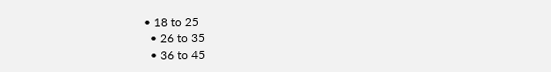• 18 to 25
  • 26 to 35
  • 36 to 45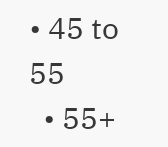• 45 to 55
  • 55+